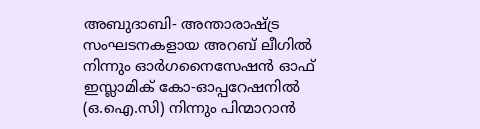അബുദാബി- അന്താരാഷ്ട്ര സംഘടനകളായ അറബ് ലീഗിൽ നിന്നും ഓർഗനൈസേഷൻ ഓഫ് ഇസ്ലാമിക് കോ-ഓപ്പറേഷനിൽ (ഒ.ഐ.സി) നിന്നും പിന്മാറാൻ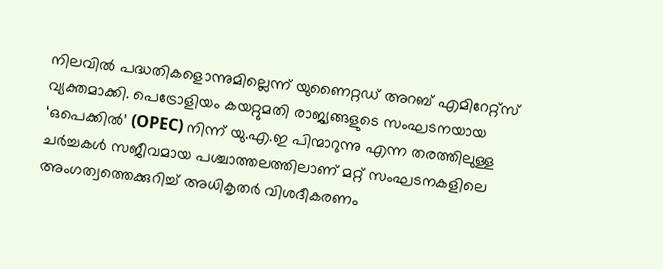നിലവിൽ പദ്ധതികളൊന്നുമില്ലെന്ന് യുണൈറ്റഡ് അറബ് എമിറേറ്റ്സ് വ്യക്തമാക്കി. പെട്രോളിയം കയറ്റുമതി രാജ്യങ്ങളുടെ സംഘടനയായ ‘ഒപെക്കിൽ’ (OPEC) നിന്ന് യു.എ.ഇ പിന്മാറുന്നു എന്ന തരത്തിലുള്ള ചർച്ചകൾ സജീവമായ പശ്ചാത്തലത്തിലാണ് മറ്റ് സംഘടനകളിലെ അംഗത്വത്തെക്കുറിച്ച് അധികൃതർ വിശദീകരണം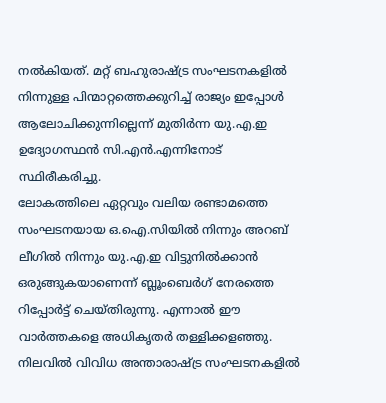നൽകിയത്. മറ്റ് ബഹുരാഷ്ട്ര സംഘടനകളിൽ നിന്നുള്ള പിന്മാറ്റത്തെക്കുറിച്ച് രാജ്യം ഇപ്പോൾ ആലോചിക്കുന്നില്ലെന്ന് മുതിർന്ന യു.എ.ഇ ഉദ്യോഗസ്ഥൻ സി.എൻ.എന്നിനോട് സ്ഥിരീകരിച്ചു.
ലോകത്തിലെ ഏറ്റവും വലിയ രണ്ടാമത്തെ സംഘടനയായ ഒ.ഐ.സിയിൽ നിന്നും അറബ് ലീഗിൽ നിന്നും യു.എ.ഇ വിട്ടുനിൽക്കാൻ ഒരുങ്ങുകയാണെന്ന് ബ്ലൂംബെർഗ് നേരത്തെ റിപ്പോർട്ട് ചെയ്തിരുന്നു. എന്നാൽ ഈ വാർത്തകളെ അധികൃതർ തള്ളിക്കളഞ്ഞു. നിലവിൽ വിവിധ അന്താരാഷ്ട്ര സംഘടനകളിൽ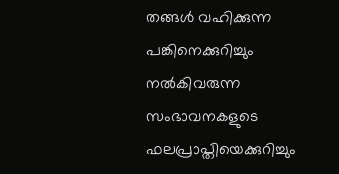തങ്ങൾ വഹിക്കുന്ന പങ്കിനെക്കുറിച്ചും നൽകിവരുന്ന സംഭാവനകളുടെ ഫലപ്രാപ്തിയെക്കുറിച്ചും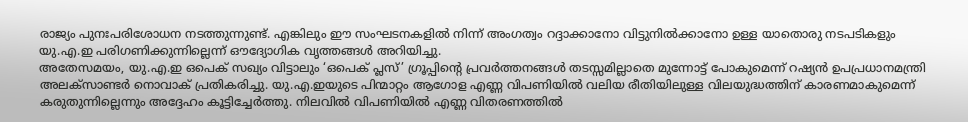രാജ്യം പുനഃപരിശോധന നടത്തുന്നുണ്ട്. എങ്കിലും ഈ സംഘടനകളിൽ നിന്ന് അംഗത്വം റദ്ദാക്കാനോ വിട്ടുനിൽക്കാനോ ഉള്ള യാതൊരു നടപടികളും യു.എ.ഇ പരിഗണിക്കുന്നില്ലെന്ന് ഔദ്യോഗിക വൃത്തങ്ങൾ അറിയിച്ചു.
അതേസമയം, യു.എ.ഇ ഒപെക് സഖ്യം വിട്ടാലും ‘ഒപെക് പ്ലസ്’ ഗ്രൂപ്പിന്റെ പ്രവർത്തനങ്ങൾ തടസ്സമില്ലാതെ മുന്നോട്ട് പോകുമെന്ന് റഷ്യൻ ഉപപ്രധാനമന്ത്രി അലക്സാണ്ടർ നൊവാക് പ്രതികരിച്ചു. യു.എ.ഇയുടെ പിന്മാറ്റം ആഗോള എണ്ണ വിപണിയിൽ വലിയ രീതിയിലുള്ള വിലയുദ്ധത്തിന് കാരണമാകുമെന്ന് കരുതുന്നില്ലെന്നും അദ്ദേഹം കൂട്ടിച്ചേർത്തു. നിലവിൽ വിപണിയിൽ എണ്ണ വിതരണത്തിൽ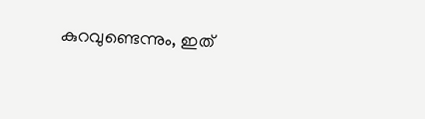കുറവുണ്ടെന്നും, ഇത്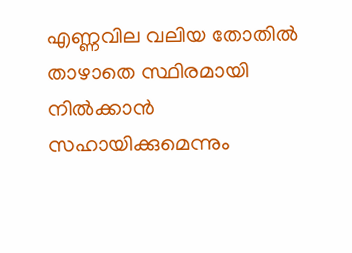എണ്ണവില വലിയ തോതിൽ താഴാതെ സ്ഥിരമായി നിൽക്കാൻ സഹായിക്കുമെന്നും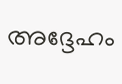അദ്ദേഹം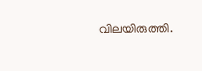വിലയിരുത്തി.